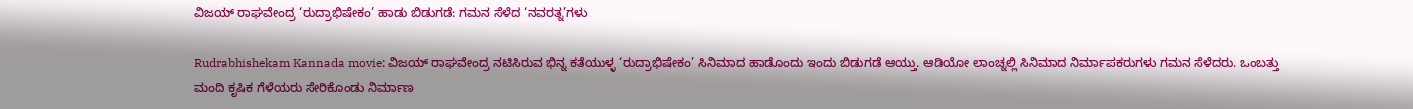ವಿಜಯ್ ರಾಘವೇಂದ್ರ ‘ರುದ್ರಾಭಿಷೇಕಂ’ ಹಾಡು ಬಿಡುಗಡೆ: ಗಮನ ಸೆಳೆದ ‘ನವರತ್ನ’ಗಳು

Rudrabhishekam Kannada movie: ವಿಜಯ್ ರಾಘವೇಂದ್ರ ನಟಿಸಿರುವ ಭಿನ್ನ ಕತೆಯುಳ್ಳ ‘ರುದ್ರಾಭಿಷೇಕಂ’ ಸಿನಿಮಾದ ಹಾಡೊಂದು ಇಂದು ಬಿಡುಗಡೆ ಆಯ್ತು. ಆಡಿಯೋ ಲಾಂಚ್ನಲ್ಲಿ ಸಿನಿಮಾದ ನಿರ್ಮಾಪಕರುಗಳು ಗಮನ ಸೆಳೆದರು. ಒಂಬತ್ತು ಮಂದಿ ಕೃಷಿಕ ಗೆಳೆಯರು ಸೇರಿಕೊಂಡು ನಿರ್ಮಾಣ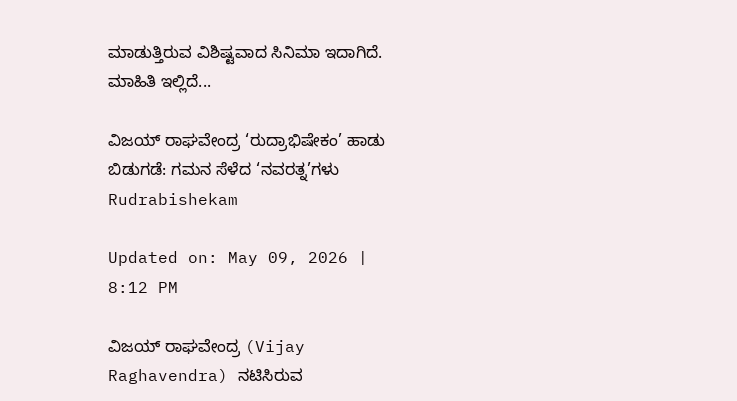ಮಾಡುತ್ತಿರುವ ವಿಶಿಷ್ಟವಾದ ಸಿನಿಮಾ ಇದಾಗಿದೆ. ಮಾಹಿತಿ ಇಲ್ಲಿದೆ...

ವಿಜಯ್ ರಾಘವೇಂದ್ರ ‘ರುದ್ರಾಭಿಷೇಕಂ’ ಹಾಡು ಬಿಡುಗಡೆ: ಗಮನ ಸೆಳೆದ ‘ನವರತ್ನ’ಗಳು
Rudrabishekam

Updated on: May 09, 2026 | 8:12 PM

ವಿಜಯ್ ರಾಘವೇಂದ್ರ (Vijay Raghavendra) ನಟಿಸಿರುವ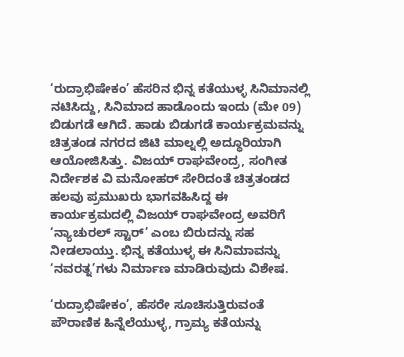‘ರುದ್ರಾಭಿಷೇಕಂ’ ಹೆಸರಿನ ಭಿನ್ನ ಕತೆಯುಳ್ಳ ಸಿನಿಮಾನಲ್ಲಿ ನಟಿಸಿದ್ದು, ಸಿನಿಮಾದ ಹಾಡೊಂದು ಇಂದು (ಮೇ 09) ಬಿಡುಗಡೆ ಆಗಿದೆ. ಹಾಡು ಬಿಡುಗಡೆ ಕಾರ್ಯಕ್ರಮವನ್ನು ಚಿತ್ರತಂಡ ನಗರದ ಜಿಟಿ ಮಾಲ್ನಲ್ಲಿ ಅದ್ಧೂರಿಯಾಗಿ ಆಯೋಜಿಸಿತ್ತು. ವಿಜಯ್ ರಾಘವೇಂದ್ರ, ಸಂಗೀತ ನಿರ್ದೇಶಕ ವಿ ಮನೋಹರ್ ಸೇರಿದಂತೆ ಚಿತ್ರತಂಡದ ಹಲವು ಪ್ರಮುಖರು ಭಾಗವಹಿಸಿದ್ದ ಈ ಕಾರ್ಯಕ್ರಮದಲ್ಲಿ ವಿಜಯ್ ರಾಘವೇಂದ್ರ ಅವರಿಗೆ ‘ನ್ಯಾಚುರಲ್ ಸ್ಟಾರ್’ ಎಂಬ ಬಿರುದನ್ನು ಸಹ ನೀಡಲಾಯ್ತು. ಭಿನ್ನ ಕತೆಯುಳ್ಳ ಈ ಸಿನಿಮಾವನ್ನು ‘ನವರತ್ನ’ಗಳು ನಿರ್ಮಾಣ ಮಾಡಿರುವುದು ವಿಶೇಷ.

‘ರುದ್ರಾಭಿಷೇಕಂ’, ಹೆಸರೇ ಸೂಚಿಸುತ್ತಿರುವಂತೆ ಪೌರಾಣಿಕ ಹಿನ್ನೆಲೆಯುಳ್ಳ, ಗ್ರಾಮ್ಯ ಕತೆಯನ್ನು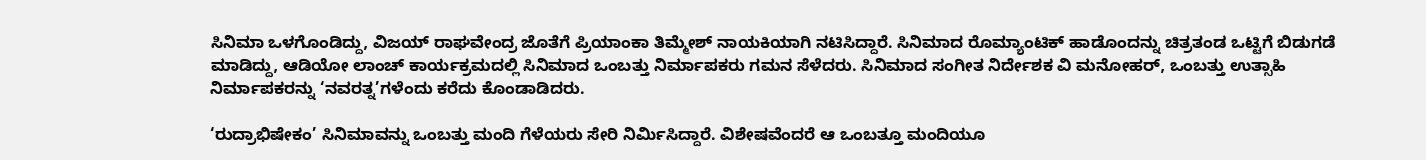ಸಿನಿಮಾ ಒಳಗೊಂಡಿದ್ದು, ವಿಜಯ್ ರಾಘವೇಂದ್ರ ಜೊತೆಗೆ ಪ್ರಿಯಾಂಕಾ ತಿಮ್ಮೇಶ್ ನಾಯಕಿಯಾಗಿ ನಟಿಸಿದ್ದಾರೆ. ಸಿನಿಮಾದ ರೊಮ್ಯಾಂಟಿಕ್ ಹಾಡೊಂದನ್ನು ಚಿತ್ರತಂಡ ಒಟ್ಟಿಗೆ ಬಿಡುಗಡೆ ಮಾಡಿದ್ದು, ಆಡಿಯೋ ಲಾಂಚ್ ಕಾರ್ಯಕ್ರಮದಲ್ಲಿ ಸಿನಿಮಾದ ಒಂಬತ್ತು ನಿರ್ಮಾಪಕರು ಗಮನ ಸೆಳೆದರು. ಸಿನಿಮಾದ ಸಂಗೀತ ನಿರ್ದೇಶಕ ವಿ ಮನೋಹರ್, ಒಂಬತ್ತು ಉತ್ಸಾಹಿ ನಿರ್ಮಾಪಕರನ್ನು ‘ನವರತ್ನ’ಗಳೆಂದು ಕರೆದು ಕೊಂಡಾಡಿದರು.

‘ರುದ್ರಾಭಿಷೇಕಂ’ ಸಿನಿಮಾವನ್ನು ಒಂಬತ್ತು ಮಂದಿ ಗೆಳೆಯರು ಸೇರಿ ನಿರ್ಮಿಸಿದ್ದಾರೆ. ವಿಶೇಷವೆಂದರೆ ಆ ಒಂಬತ್ತೂ ಮಂದಿಯೂ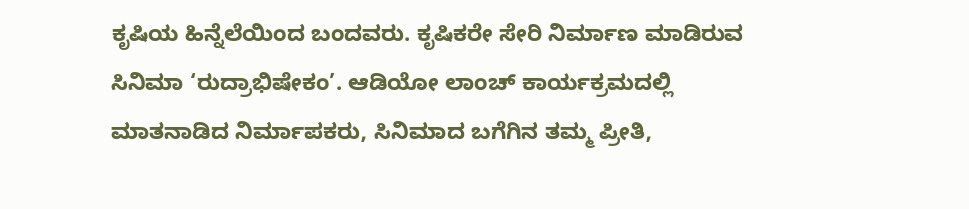ಕೃಷಿಯ ಹಿನ್ನೆಲೆಯಿಂದ ಬಂದವರು. ಕೃಷಿಕರೇ ಸೇರಿ ನಿರ್ಮಾಣ ಮಾಡಿರುವ ಸಿನಿಮಾ ‘ರುದ್ರಾಭಿಷೇಕಂ’. ಆಡಿಯೋ ಲಾಂಚ್ ಕಾರ್ಯಕ್ರಮದಲ್ಲಿ ಮಾತನಾಡಿದ ನಿರ್ಮಾಪಕರು, ಸಿನಿಮಾದ ಬಗೆಗಿನ ತಮ್ಮ ಪ್ರೀತಿ,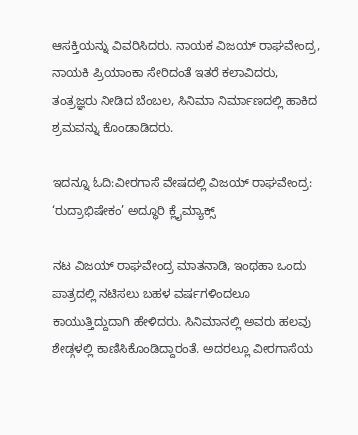ಆಸಕ್ತಿಯನ್ನು ವಿವರಿಸಿದರು. ನಾಯಕ ವಿಜಯ್ ರಾಘವೇಂದ್ರ, ನಾಯಕಿ ಪ್ರಿಯಾಂಕಾ ಸೇರಿದಂತೆ ಇತರೆ ಕಲಾವಿದರು, ತಂತ್ರಜ್ಞರು ನೀಡಿದ ಬೆಂಬಲ, ಸಿನಿಮಾ ನಿರ್ಮಾಣದಲ್ಲಿ ಹಾಕಿದ ಶ್ರಮವನ್ನು ಕೊಂಡಾಡಿದರು.

ಇದನ್ನೂ ಓದಿ:ವೀರಗಾಸೆ ವೇಷದಲ್ಲಿ ವಿಜಯ್ ರಾಘವೇಂದ್ರ: ‘ರುದ್ರಾಭಿಷೇಕಂ’ ಅದ್ಧೂರಿ ಕ್ಲೈಮ್ಯಾಕ್ಸ್

ನಟ ವಿಜಯ್ ರಾಘವೇಂದ್ರ ಮಾತನಾಡಿ, ಇಂಥಹಾ ಒಂದು ಪಾತ್ರದಲ್ಲಿ ನಟಿಸಲು ಬಹಳ ವರ್ಷಗಳಿಂದಲೂ ಕಾಯುತ್ತಿದ್ದುದಾಗಿ ಹೇಳಿದರು. ಸಿನಿಮಾನಲ್ಲಿ ಅವರು ಹಲವು ಶೇಡ್ಗಳಲ್ಲಿ ಕಾಣಿಸಿಕೊಂಡಿದ್ದಾರಂತೆ. ಅದರಲ್ಲೂ ವೀರಗಾಸೆಯ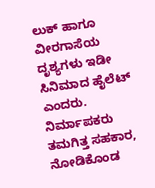ಲುಕ್ ಹಾಗೂ ವೀರಗಾಸೆಯ ದೃಶ್ಯಗಳು ಇಡೀ ಸಿನಿಮಾದ ಹೈಲೆಟ್ ಎಂದರು. ನಿರ್ಮಾಪಕರು ತಮಗಿತ್ತ ಸಹಕಾರ, ನೋಡಿಕೊಂಡ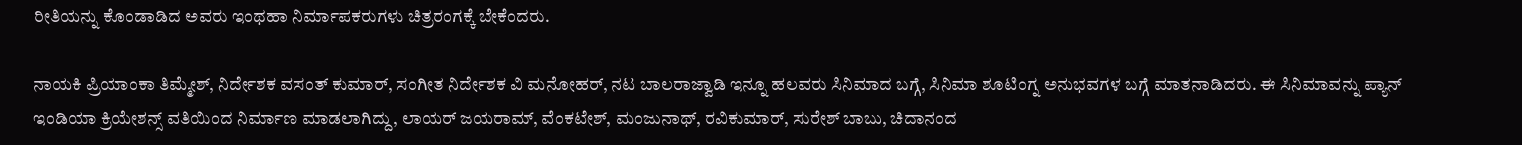ರೀತಿಯನ್ನು ಕೊಂಡಾಡಿದ ಅವರು ಇಂಥಹಾ ನಿರ್ಮಾಪಕರುಗಳು ಚಿತ್ರರಂಗಕ್ಕೆ ಬೇಕೆಂದರು.

ನಾಯಕಿ ಪ್ರಿಯಾಂಕಾ ತಿಮ್ಮೇಶ್, ನಿರ್ದೇಶಕ ವಸಂತ್ ಕುಮಾರ್, ಸಂಗೀತ ನಿರ್ದೇಶಕ ವಿ ಮನೋಹರ್, ನಟ ಬಾಲರಾಜ್ವಾಡಿ ಇನ್ನೂ ಹಲವರು ಸಿನಿಮಾದ ಬಗ್ಗೆ, ಸಿನಿಮಾ ಶೂಟಿಂಗ್ನ ಅನುಭವಗಳ ಬಗ್ಗೆ ಮಾತನಾಡಿದರು. ಈ ಸಿನಿಮಾವನ್ನು ಪ್ಯಾನ್ ಇಂಡಿಯಾ ಕ್ರಿಯೇಶನ್ಸ್ ವತಿಯಿಂದ ನಿರ್ಮಾಣ ಮಾಡಲಾಗಿದ್ದು, ಲಾಯರ್ ಜಯರಾಮ್, ವೆಂಕಟೇಶ್, ಮಂಜುನಾಥ್, ರವಿಕುಮಾರ್, ಸುರೇಶ್ ಬಾಬು, ಚಿದಾನಂದ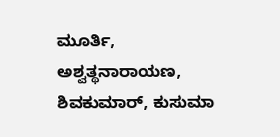ಮೂರ್ತಿ, ಅಶ್ವತ್ಥನಾರಾಯಣ, ಶಿವಕುಮಾರ್, ಕುಸುಮಾ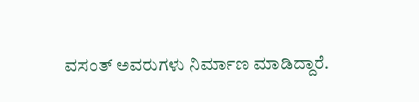ವಸಂತ್ ಅವರುಗಳು ನಿರ್ಮಾಣ ಮಾಡಿದ್ದಾರೆ.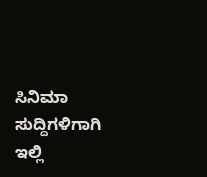ಸಿನಿಮಾ ಸುದ್ದಿಗಳಿಗಾಗಿ ಇಲ್ಲಿ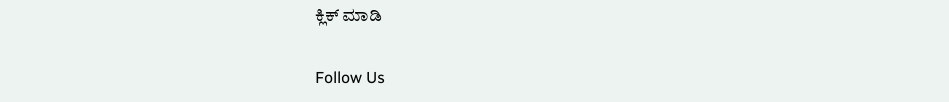ಕ್ಲಿಕ್ ಮಾಡಿ

Follow Us